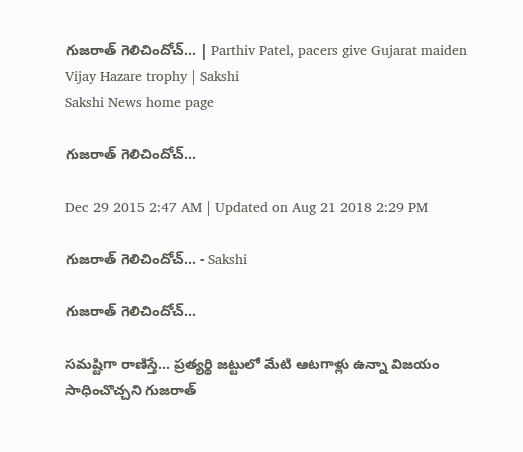గుజరాత్ గెలిచిందోచ్... | Parthiv Patel, pacers give Gujarat maiden Vijay Hazare trophy | Sakshi
Sakshi News home page

గుజరాత్ గెలిచిందోచ్...

Dec 29 2015 2:47 AM | Updated on Aug 21 2018 2:29 PM

గుజరాత్ గెలిచిందోచ్... - Sakshi

గుజరాత్ గెలిచిందోచ్...

సమష్టిగా రాణిస్తే... ప్రత్యర్థి జట్టులో మేటి ఆటగాళ్లు ఉన్నా విజయం సాధించొచ్చని గుజరాత్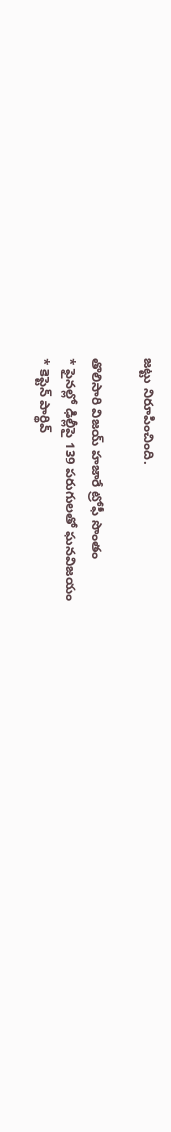జట్టు నిరూపించింది.

తొలిసారి విజయ్ హజారే ట్రోఫీ సొంతం
* ఫైనల్లో ఢిల్లీపై 139 పరుగులతో ఘనవిజయం
* కెప్టెన్ పార్థివ్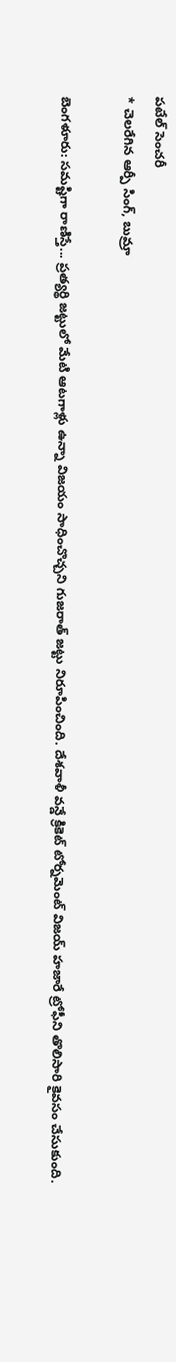పటేల్ సెంచరీ
* చెలరేగిన ఆర్పీ సింగ్, బుమ్రా

బెంగళూరు: సమష్టిగా రాణిస్తే... ప్రత్యర్థి జట్టులో మేటి ఆటగాళ్లు ఉన్నా విజయం సాధించొచ్చని గుజరాత్ జట్టు నిరూపించింది. దేశవాళీ వన్డే క్రికెట్ టోర్నమెంట్ విజయ్ హజారే ట్రోఫీని తొలిసారి కైవసం చేసుకుంది.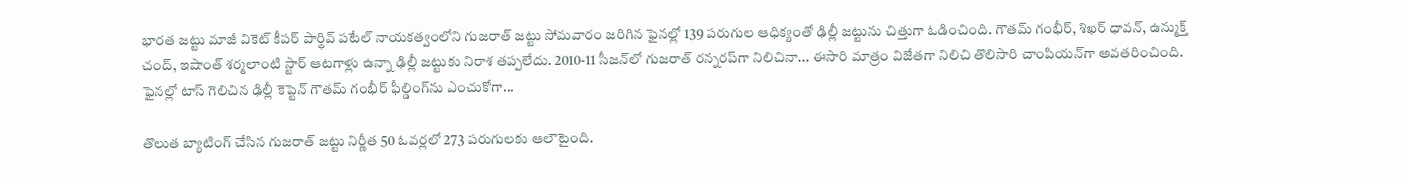భారత జట్టు మాజీ వికెట్ కీపర్ పార్థివ్ పటేల్ నాయకత్వంలోని గుజరాత్ జట్టు సోమవారం జరిగిన ఫైనల్లో 139 పరుగుల ఆధిక్యంతో ఢిల్లీ జట్టును చిత్తుగా ఓడించింది. గౌతమ్ గంభీర్, శిఖర్ ధావన్, ఉన్ముక్త్ చంద్, ఇషాంత్ శర్మలాంటి స్టార్ ఆటగాళ్లు ఉన్నా ఢిల్లీ జట్టుకు నిరాశ తప్పలేదు. 2010-11 సీజన్‌లో గుజరాత్ రన్నరప్‌గా నిలిచినా... ఈసారి మాత్రం విజేతగా నిలిచి తొలిసారి చాంపియన్‌గా అవతరించింది. ఫైనల్లో టాస్ గెలిచిన ఢిల్లీ కెప్టెన్ గౌతమ్ గంభీర్ ఫీల్డింగ్‌ను ఎంచుకోగా...

తొలుత బ్యాటింగ్ చేసిన గుజరాత్ జట్టు నిర్ణీత 50 ఓవర్లలో 273 పరుగులకు ఆలౌటైంది.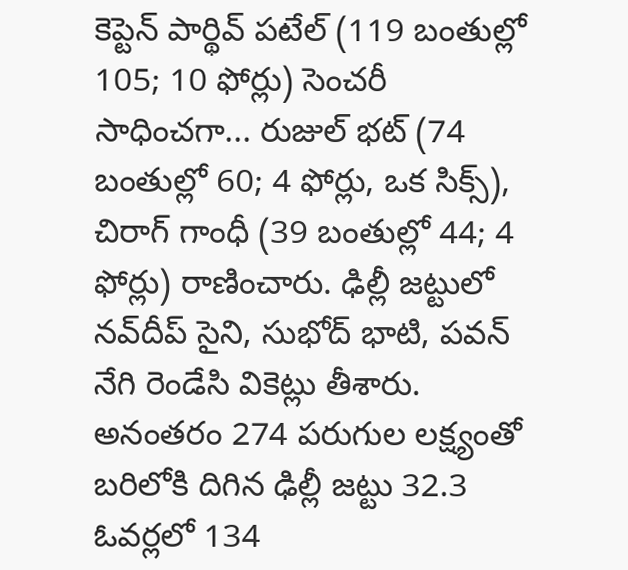కెప్టెన్ పార్థివ్ పటేల్ (119 బంతుల్లో 105; 10 ఫోర్లు) సెంచరీ సాధించగా... రుజుల్ భట్ (74 బంతుల్లో 60; 4 ఫోర్లు, ఒక సిక్స్), చిరాగ్ గాంధీ (39 బంతుల్లో 44; 4 ఫోర్లు) రాణించారు. ఢిల్లీ జట్టులో నవ్‌దీప్ సైని, సుభోద్ భాటి, పవన్ నేగి రెండేసి వికెట్లు తీశారు. అనంతరం 274 పరుగుల లక్ష్యంతో బరిలోకి దిగిన ఢిల్లీ జట్టు 32.3 ఓవర్లలో 134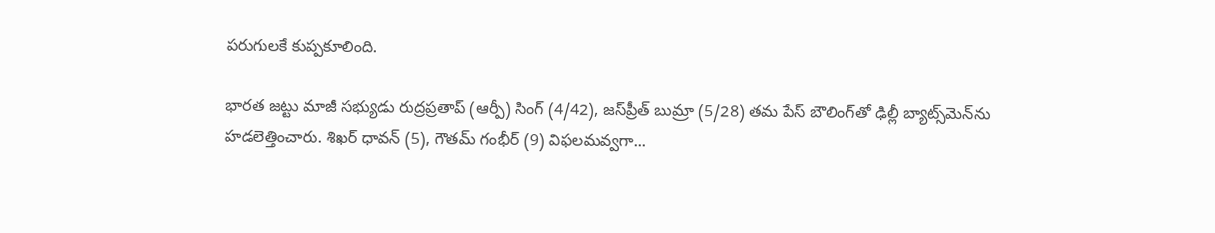పరుగులకే కుప్పకూలింది.

భారత జట్టు మాజీ సభ్యుడు రుద్రప్రతాప్ (ఆర్పీ) సింగ్ (4/42), జస్‌ప్రీత్ బుమ్రా (5/28) తమ పేస్ బౌలింగ్‌తో ఢిల్లీ బ్యాట్స్‌మెన్‌ను హడలెత్తించారు. శిఖర్ ధావన్ (5), గౌతమ్ గంభీర్ (9) విఫలమవ్వగా...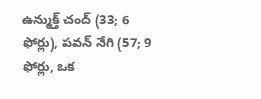ఉన్ముక్త్ చంద్ (33; 6 ఫోర్లు), పవన్ నేగి (57; 9 ఫోర్లు, ఒక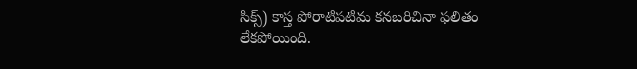సిక్స్) కాస్త పోరాటిపటిమ కనబరిచినా ఫలితం లేకపోయింది.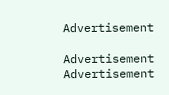Advertisement

Advertisement
Advertisement